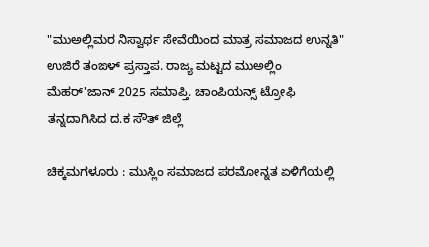"ಮುಅಲ್ಲಿಮರ ನಿಸ್ವಾರ್ಥ ಸೇವೆಯಿಂದ ಮಾತ್ರ ಸಮಾಜದ ಉನ್ನತಿ" ಉಜಿರೆ ತಂಙಳ್ ಪ್ರಸ್ತಾಪ. ರಾಜ್ಯ ಮಟ್ಟದ ಮುಅಲ್ಲಿಂ ಮೆಹರ್'ಜಾನ್ 2025 ಸಮಾಪ್ತಿ. ಚಾಂಪಿಯನ್ಸ್ ಟ್ರೋಫಿ ತನ್ನದಾಗಿಸಿದ ದ.ಕ ಸೌತ್ ಜಿಲ್ಲೆ

ಚಿಕ್ಕಮಗಳೂರು : ಮುಸ್ಲಿಂ ಸಮಾಜದ ಪರಮೋನ್ನತ ಏಳಿಗೆಯಲ್ಲಿ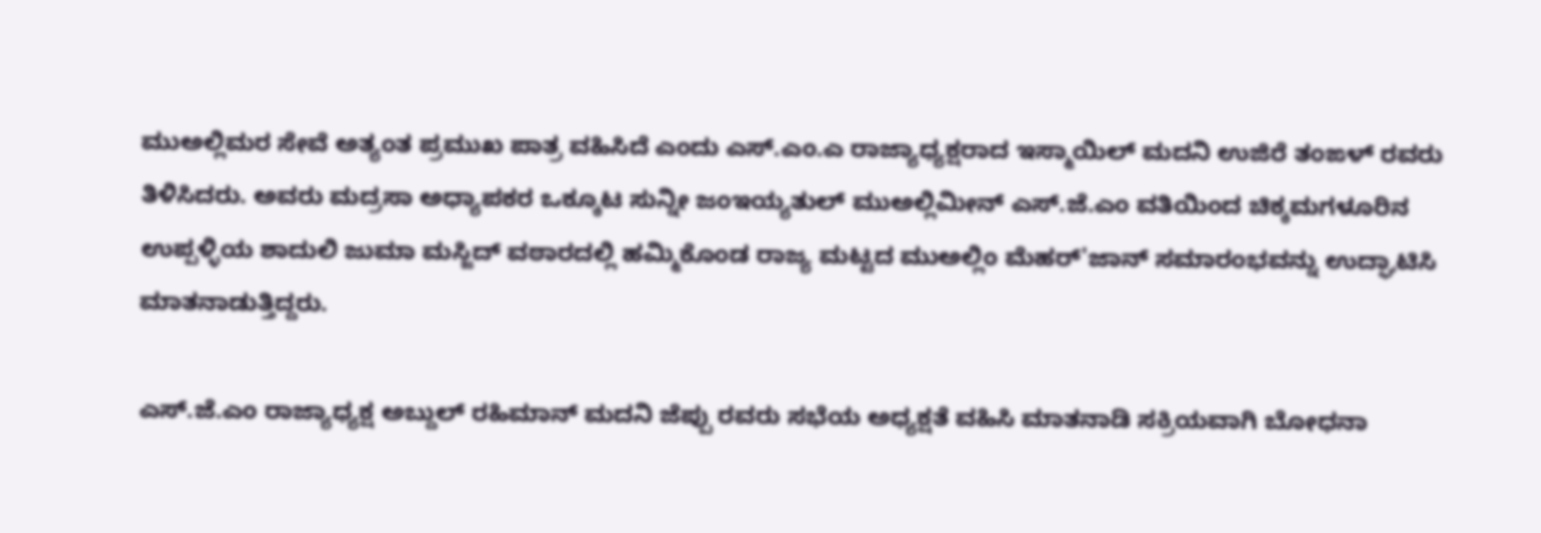ಮುಅಲ್ಲಿಮರ ಸೇವೆ ಅತ್ಯಂತ ಪ್ರಮುಖ ಪಾತ್ರ ವಹಿಸಿದೆ ಎಂದು ಎಸ್.ಎಂ.ಎ ರಾಜ್ಯಾಧ್ಯಕ್ಷರಾದ ಇಸ್ಮಾಯಿಲ್ ಮದನಿ ಉಜಿರೆ ತಂಙಳ್ ರವರು ತಿಳಿಸಿದರು. ಅವರು ಮದ್ರಸಾ ಅಧ್ಯಾಪಕರ ಒಕ್ಕೂಟ ಸುನ್ನೀ ಜಂಇಯ್ಯತುಲ್ ಮುಅಲ್ಲಿಮೀನ್ ಎಸ್.ಜೆ.ಎಂ ವತಿಯಿಂದ ಚಿಕ್ಕಮಗಳೂರಿನ ಉಪ್ಪಳ್ಳಿಯ ಶಾದುಲಿ ಜುಮಾ ಮಸ್ಜಿದ್ ವಠಾರದಲ್ಲಿ ಹಮ್ಮಿಕೊಂಡ ರಾಜ್ಯ ಮಟ್ಟದ ಮುಅಲ್ಲಿಂ ಮೆಹರ್'ಜಾನ್ ಸಮಾರಂಭವನ್ನು ಉದ್ಘಾಟಿಸಿ ಮಾತನಾಡುತ್ತಿದ್ದರು.

ಎಸ್.ಜೆ.ಎಂ ರಾಜ್ಯಾಧ್ಯಕ್ಷ ಅಬ್ದುಲ್ ರಹಿಮಾನ್ ಮದನಿ ಜೆಪ್ಪು ರವರು ಸಭೆಯ ಅಧ್ಯಕ್ಷತೆ ವಹಿಸಿ ಮಾತನಾಡಿ ಸಕ್ರಿಯವಾಗಿ ಬೋಧನಾ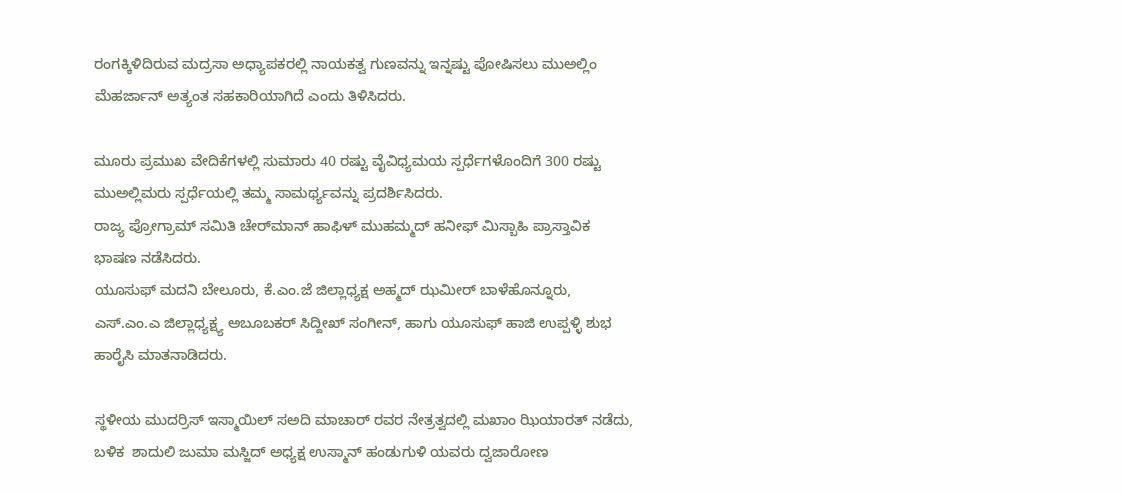ರಂಗಕ್ಕಿಳಿದಿರುವ ಮದ್ರಸಾ ಅಧ್ಯಾಪಕರಲ್ಲಿ ನಾಯಕತ್ವ ಗುಣವನ್ನು ಇನ್ನಷ್ಟು ಪೋಷಿಸಲು ಮುಅಲ್ಲಿಂ ಮೆಹರ್ಜಾನ್ ಅತ್ಯಂತ ಸಹಕಾರಿಯಾಗಿದೆ ಎಂದು ತಿಳಿಸಿದರು.

ಮೂರು ಪ್ರಮುಖ ವೇದಿಕೆಗಳಲ್ಲಿ ಸುಮಾರು 40 ರಷ್ಟು ವೈವಿಧ್ಯಮಯ ಸ್ಪರ್ಧೆಗಳೊಂದಿಗೆ 300 ರಷ್ಟು ಮುಅಲ್ಲಿಮರು ಸ್ಪರ್ಧೆಯಲ್ಲಿ ತಮ್ಮ ಸಾಮರ್ಥ್ಯವನ್ನು ಪ್ರದರ್ಶಿಸಿದರು.
ರಾಜ್ಯ ಪ್ರೋಗ್ರಾಮ್ ಸಮಿತಿ ಚೇರ್‌ಮಾನ್ ಹಾಫಿಳ್ ಮುಹಮ್ಮದ್ ಹನೀಫ್ ಮಿಸ್ಬಾಹಿ ಪ್ರಾಸ್ತಾವಿಕ ಭಾಷಣ ನಡೆಸಿದರು.
ಯೂಸುಫ್ ಮದನಿ ಬೇಲೂರು, ಕೆ.ಎಂ.ಜೆ ಜಿಲ್ಲಾಧ್ಯಕ್ಷ ಅಹ್ಮದ್ ಝಮೀರ್ ಬಾಳೆಹೊನ್ನೂರು, ಎಸ್.ಎಂ.ಎ ಜಿಲ್ಲಾಧ್ಯಕ್ಷ್ಯ ಅಬೂಬಕರ್ ಸಿದ್ದೀಖ್ ಸಂಗೀನ್, ಹಾಗು ಯೂಸುಫ್ ಹಾಜಿ ಉಪ್ಪಳ್ಳಿ ಶುಭ ಹಾರೈಸಿ ಮಾತನಾಡಿದರು.

ಸ್ಥಳೀಯ ಮುದರ್ರಿಸ್ ಇಸ್ಮಾಯಿಲ್ ಸಅದಿ ಮಾಚಾರ್ ರವರ ನೇತ್ರತ್ವದಲ್ಲಿ ಮಖಾಂ ಝಿಯಾರತ್ ನಡೆದು, ಬಳಿಕ  ಶಾದುಲಿ ಜುಮಾ ಮಸ್ಜಿದ್ ಅಧ್ಯಕ್ಷ ಉಸ್ಮಾನ್ ಹಂಡುಗುಳಿ ಯವರು ದ್ವಜಾರೋಣ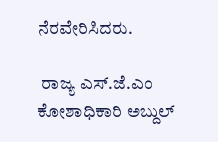ನೆರವೇರಿಸಿದರು.

 ರಾಜ್ಯ ಎಸ್.ಜೆ.ಎಂ ಕೋಶಾಧಿಕಾರಿ ಅಬ್ದುಲ್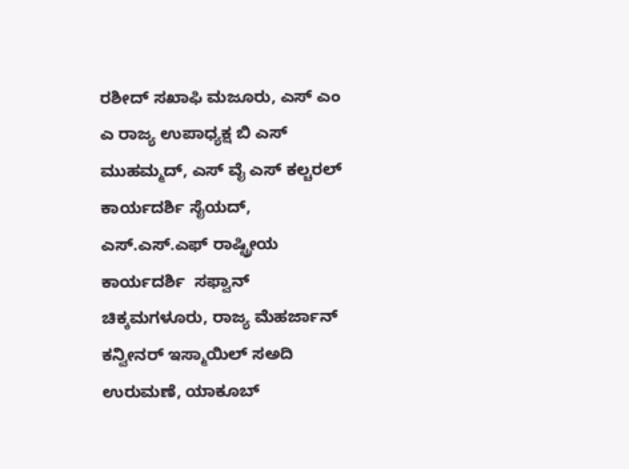ರಶೀದ್ ಸಖಾಫಿ ಮಜೂರು, ಎಸ್ ಎಂ ಎ ರಾಜ್ಯ ಉಪಾಧ್ಯಕ್ಷ ಬಿ ಎಸ್ ಮುಹಮ್ಮದ್, ಎಸ್ ವೈ ಎಸ್ ಕಲ್ಚರಲ್ ಕಾರ್ಯದರ್ಶಿ ಸೈಯದ್,  ಎಸ್.ಎಸ್.ಎಫ್ ರಾಷ್ಟ್ರೀಯ ಕಾರ್ಯದರ್ಶಿ  ಸಫ್ವಾನ್ ಚಿಕ್ಕಮಗಳೂರು, ರಾಜ್ಯ ಮೆಹರ್ಜಾನ್ ಕನ್ವೀನರ್ ಇಸ್ಮಾಯಿಲ್ ಸಅದಿ ಉರುಮಣೆ, ಯಾಕೂಬ್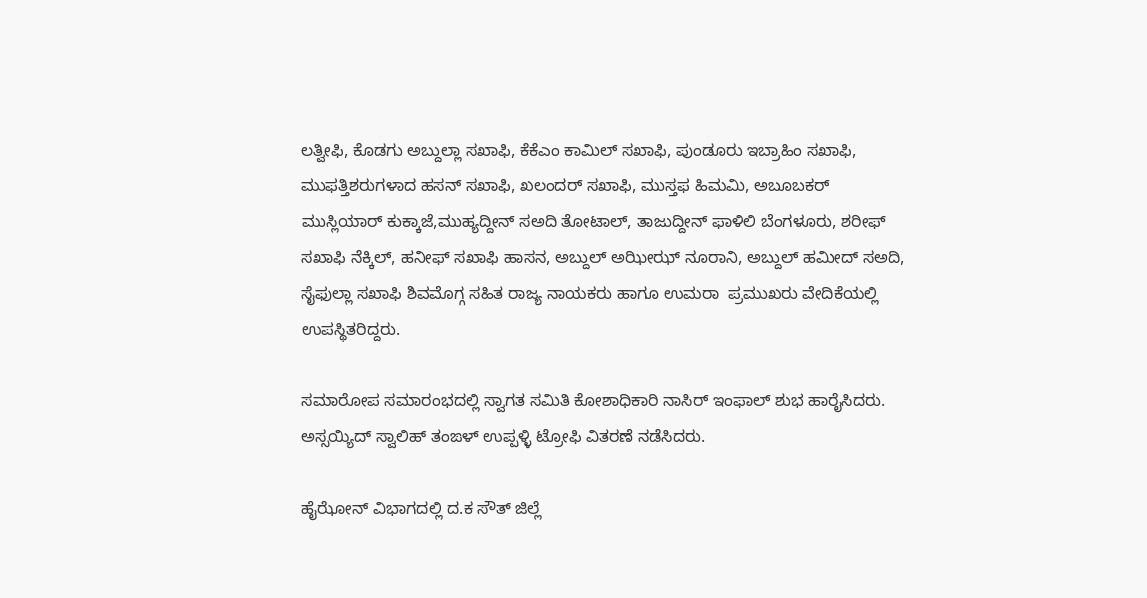ಲತ್ವೀಫಿ, ಕೊಡಗು ಅಬ್ದುಲ್ಲಾ ಸಖಾಫಿ, ಕೆಕೆಎಂ ಕಾಮಿಲ್ ಸಖಾಫಿ, ಪುಂಡೂರು ಇಬ್ರಾಹಿಂ ಸಖಾಫಿ, ಮುಫತ್ತಿಶರುಗಳಾದ ಹಸನ್ ಸಖಾಫಿ, ಖಲಂದರ್ ಸಖಾಫಿ, ಮುಸ್ತಫ ಹಿಮಮಿ, ಅಬೂಬಕರ್ ಮುಸ್ಲಿಯಾರ್ ಕುಕ್ಕಾಜೆ,ಮುಹ್ಯದ್ದೀನ್ ಸ‌ಅದಿ ತೋಟಾಲ್‌, ತಾಜುದ್ದೀನ್ ಫಾಳಿಲಿ ಬೆಂಗಳೂರು, ಶರೀಫ್ ಸಖಾಫಿ ನೆಕ್ಕಿಲ್, ಹನೀಫ್ ಸಖಾಫಿ ಹಾಸನ, ಅಬ್ದುಲ್ ಅಝೀಝ್ ನೂರಾನಿ, ಅಬ್ದುಲ್ ಹಮೀದ್ ಸಅದಿ, ಸೈಫುಲ್ಲಾ ಸಖಾಫಿ ಶಿವಮೊಗ್ಗ ಸಹಿತ ರಾಜ್ಯ ನಾಯಕರು ಹಾಗೂ ಉಮರಾ  ಪ್ರಮುಖರು ವೇದಿಕೆಯಲ್ಲಿ ಉಪಸ್ಥಿತರಿದ್ದರು.

ಸಮಾರೋಪ ಸಮಾರಂಭದಲ್ಲಿ ಸ್ವಾಗತ ಸಮಿತಿ ಕೋಶಾಧಿಕಾರಿ ನಾಸಿರ್ ಇಂಫಾಲ್ ಶುಭ ಹಾರೈಸಿದರು. ಅಸ್ಸಯ್ಯಿದ್ ಸ್ವಾಲಿಹ್ ತಂಙಳ್ ಉಪ್ಪಳ್ಳಿ ಟ್ರೋಫಿ ವಿತರಣೆ ನಡೆಸಿದರು.

ಹೈಝೋನ್ ವಿಭಾಗದಲ್ಲಿ ದ.ಕ ಸೌತ್ ಜಿಲ್ಲೆ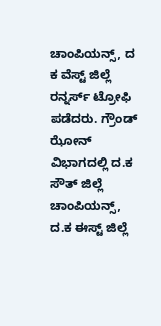ಚಾಂಪಿಯನ್ಸ್, ದ ಕ ವೆಸ್ಟ್ ಜಿಲ್ಲೆ ರನ್ನರ್ಸ್ ಟ್ರೋಫಿ ಪಡೆದರು. ಗ್ರೌಂಡ್ ಝೋನ್ ವಿಭಾಗದಲ್ಲಿ ದ.ಕ ಸೌತ್ ಜಿಲ್ಲೆ ಚಾಂಪಿಯನ್ಸ್, ದ.ಕ ಈಸ್ಟ್ ಜಿಲ್ಲೆ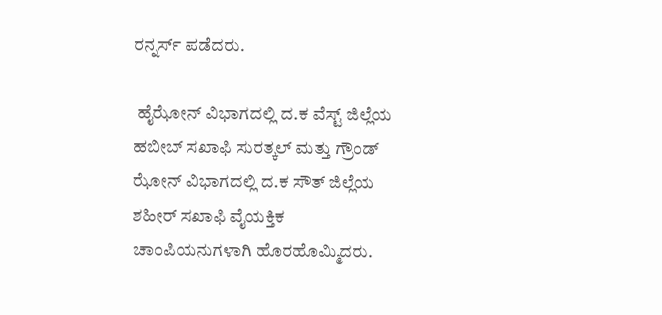ರನ್ನರ್ಸ್ ಪಡೆದರು.

 ಹೈಝೋನ್ ವಿಭಾಗದಲ್ಲಿ ದ.ಕ ವೆಸ್ಟ್ ಜಿಲ್ಲೆಯ ಹಬೀಬ್ ಸಖಾಫಿ ಸುರತ್ಕಲ್ ಮತ್ತು ಗ್ರೌಂಡ್ ಝೋನ್ ವಿಭಾಗದಲ್ಲಿ ದ.ಕ ಸೌತ್ ಜಿಲ್ಲೆಯ ಶಹೀರ್ ಸಖಾಫಿ ವೈಯಕ್ತಿಕ ಚಾಂಪಿಯನುಗಳಾಗಿ ಹೊರಹೊಮ್ಮಿದರು.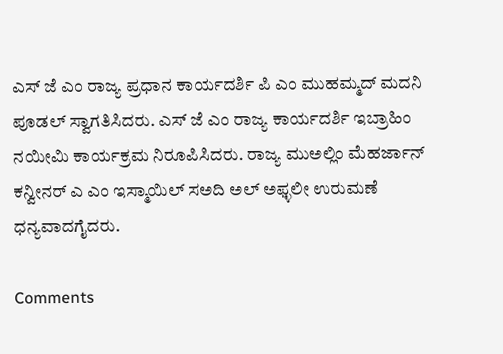ಎಸ್ ಜೆ ಎಂ ರಾಜ್ಯ ಪ್ರಧಾನ ಕಾರ್ಯದರ್ಶಿ ಪಿ ಎಂ ಮುಹಮ್ಮದ್ ಮದನಿ ಪೂಡಲ್ ಸ್ವಾಗತಿಸಿದರು. ಎಸ್ ಜೆ ಎಂ ರಾಜ್ಯ ಕಾರ್ಯದರ್ಶಿ ಇಬ್ರಾಹಿಂ ನಯೀಮಿ ಕಾರ್ಯಕ್ರಮ ನಿರೂಪಿಸಿದರು. ರಾಜ್ಯ ಮುಅಲ್ಲಿಂ ಮೆಹರ್ಜಾನ್ ಕನ್ವೀನರ್ ಎ ಎಂ ಇಸ್ಮಾಯಿಲ್ ಸಅದಿ ಅಲ್ ಅಫ್ಳಲೀ ಉರುಮಣೆ ಧನ್ಯವಾದಗೈದರು.

Comments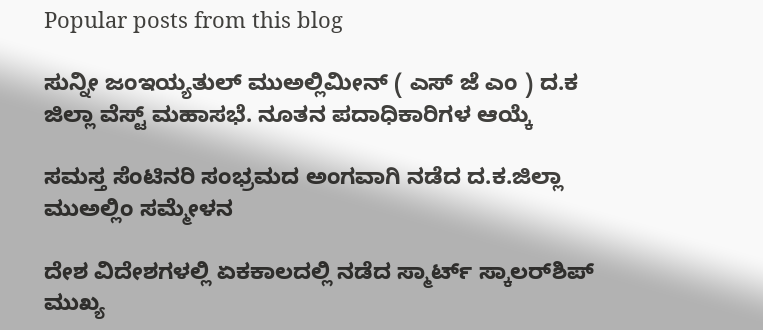Popular posts from this blog

ಸುನ್ನೀ ಜಂಇಯ್ಯತುಲ್ ಮುಅಲ್ಲಿಮೀನ್ ( ಎಸ್ ಜೆ ಎಂ ) ದ.ಕ ಜಿಲ್ಲಾ ವೆಸ್ಟ್ ಮಹಾಸಭೆ. ನೂತನ ಪದಾಧಿಕಾರಿಗಳ ಆಯ್ಕೆ

ಸಮಸ್ತ ಸೆಂಟಿನರಿ ಸಂಭ್ರಮದ ಅಂಗವಾಗಿ ನಡೆದ ದ.ಕ.ಜಿಲ್ಲಾ ಮುಅಲ್ಲಿಂ ಸಮ್ಮೇಳನ

ದೇಶ ವಿದೇಶಗಳಲ್ಲಿ ಏಕಕಾಲದಲ್ಲಿ ನಡೆದ ಸ್ಮಾರ್ಟ್ ಸ್ಕಾಲರ್‌ಶಿಪ್ ಮುಖ್ಯ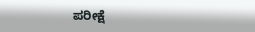ಪರೀಕ್ಷೆ